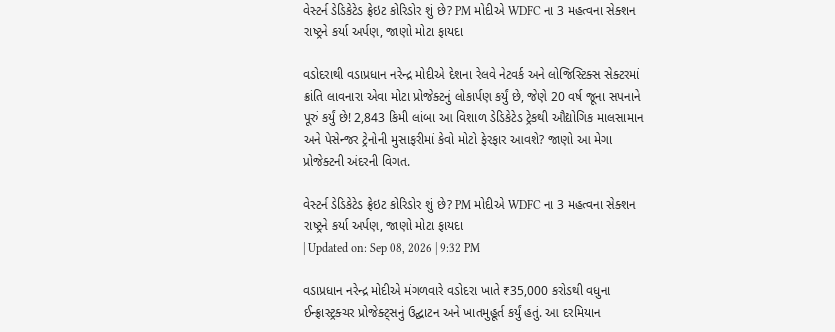વેસ્ટર્ન ડેડિકેટેડ ફ્રેઇટ કોરિડોર શું છે? PM મોદીએ WDFC ના 3 મહત્વના સેક્શન રાષ્ટ્રને કર્યા અર્પણ, જાણો મોટા ફાયદા

વડોદરાથી વડાપ્રધાન નરેન્દ્ર મોદીએ દેશના રેલવે નેટવર્ક અને લોજિસ્ટિક્સ સેક્ટરમાં ક્રાંતિ લાવનારા એવા મોટા પ્રોજેક્ટનું લોકાર્પણ કર્યું છે, જેણે 20 વર્ષ જૂના સપનાને પૂરું કર્યું છે! 2,843 કિમી લાંબા આ વિશાળ ડેડિકેટેડ ટ્રેકથી ઔદ્યોગિક માલસામાન અને પેસેન્જર ટ્રેનોની મુસાફરીમાં કેવો મોટો ફેરફાર આવશે? જાણો આ મેગા પ્રોજેક્ટની અંદરની વિગત.

વેસ્ટર્ન ડેડિકેટેડ ફ્રેઇટ કોરિડોર શું છે? PM મોદીએ WDFC ના 3 મહત્વના સેક્શન રાષ્ટ્રને કર્યા અર્પણ, જાણો મોટા ફાયદા
| Updated on: Sep 08, 2026 | 9:32 PM

વડાપ્રધાન નરેન્દ્ર મોદીએ મંગળવારે વડોદરા ખાતે ₹35,000 કરોડથી વધુના ઈન્ફ્રાસ્ટ્રક્ચર પ્રોજેક્ટ્સનું ઉદ્ઘાટન અને ખાતમુહૂર્ત કર્યું હતું. આ દરમિયાન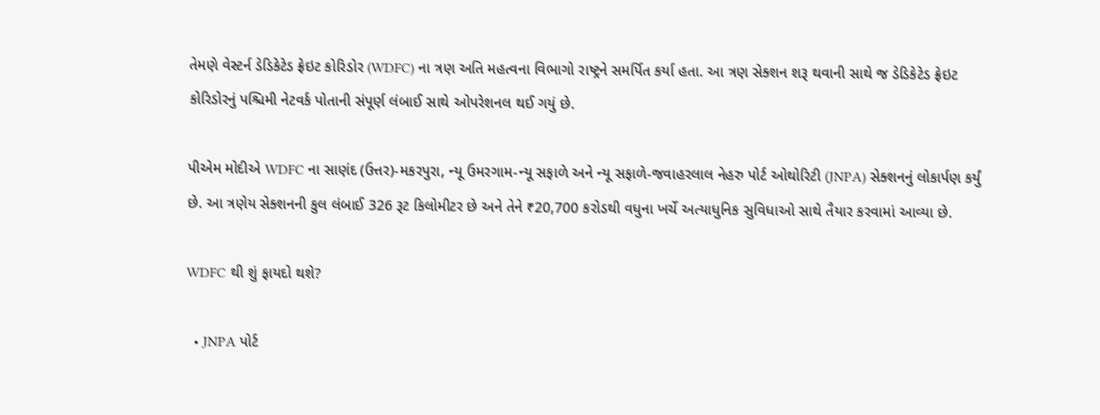તેમણે વેસ્ટર્ન ડેડિકેટેડ ફ્રેઇટ કોરિડોર (WDFC) ના ત્રણ અતિ મહત્વના વિભાગો રાષ્ટ્રને સમર્પિત કર્યા હતા. આ ત્રણ સેક્શન શરૂ થવાની સાથે જ ડેડિકેટેડ ફ્રેઇટ કોરિડોરનું પશ્ચિમી નેટવર્ક પોતાની સંપૂર્ણ લંબાઈ સાથે ઓપરેશનલ થઈ ગયું છે.

પીએમ મોદીએ WDFC ના સાણંદ (ઉત્તર)-મકરપુરા, ન્યૂ ઉમરગામ-ન્યૂ સફાળે અને ન્યૂ સફાળે-જવાહરલાલ નેહરુ પોર્ટ ઓથોરિટી (JNPA) સેક્શનનું લોકાર્પણ કર્યું છે. આ ત્રણેય સેક્શનની કુલ લંબાઈ 326 રૂટ કિલોમીટર છે અને તેને ₹20,700 કરોડથી વધુના ખર્ચે અત્યાધુનિક સુવિધાઓ સાથે તૈયાર કરવામાં આવ્યા છે.

WDFC થી શું ફાયદો થશે?

  • JNPA પોર્ટ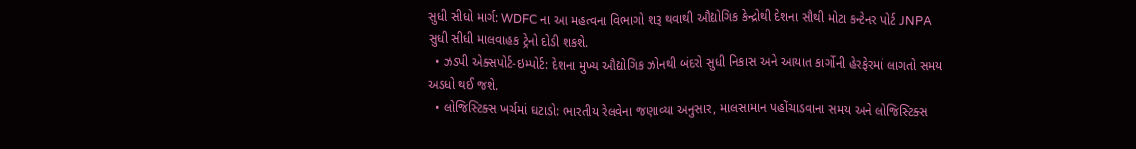સુધી સીધો માર્ગ: WDFC ના આ મહત્વના વિભાગો શરૂ થવાથી ઔદ્યોગિક કેન્દ્રોથી દેશના સૌથી મોટા કન્ટેનર પોર્ટ JNPA સુધી સીધી માલવાહક ટ્રેનો દોડી શકશે.
  • ઝડપી એક્સપોર્ટ-ઇમ્પોર્ટ: દેશના મુખ્ય ઔદ્યોગિક ઝોનથી બંદરો સુધી નિકાસ અને આયાત કાર્ગોની હેરફેરમાં લાગતો સમય અડધો થઈ જશે.
  • લોજિસ્ટિક્સ ખર્ચમાં ઘટાડો: ભારતીય રેલવેના જણાવ્યા અનુસાર, માલસામાન પહોંચાડવાના સમય અને લોજિસ્ટિક્સ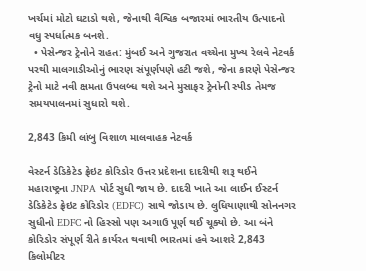ખર્ચમાં મોટો ઘટાડો થશે, જેનાથી વૈશ્વિક બજારમાં ભારતીય ઉત્પાદનો વધુ સ્પર્ધાત્મક બનશે.
  • પેસેન્જર ટ્રેનોને રાહત: મુંબઈ અને ગુજરાત વચ્ચેના મુખ્ય રેલવે નેટવર્ક પરથી માલગાડીઓનું ભારણ સંપૂર્ણપણે હટી જશે, જેના કારણે પેસેન્જર ટ્રેનો માટે નવી ક્ષમતા ઉપલબ્ધ થશે અને મુસાફર ટ્રેનોની સ્પીડ તેમજ સમયપાલનમાં સુધારો થશે.

2,843 કિમી લાંબુ વિશાળ માલવાહક નેટવર્ક

વેસ્ટર્ન ડેડિકેટેડ ફ્રેઇટ કોરિડોર ઉત્તર પ્રદેશના દાદરીથી શરૂ થઈને મહારાષ્ટ્રના JNPA પોર્ટ સુધી જાય છે. દાદરી ખાતે આ લાઈન ઈસ્ટર્ન ડેડિકેટેડ ફ્રેઇટ કોરિડોર (EDFC) સાથે જોડાય છે. લુધિયાણાથી સોનનગર સુધીનો EDFC નો હિસ્સો પણ અગાઉ પૂર્ણ થઈ ચૂક્યો છે. આ બંને કોરિડોર સંપૂર્ણ રીતે કાર્યરત થવાથી ભારતમાં હવે આશરે 2,843 કિલોમીટર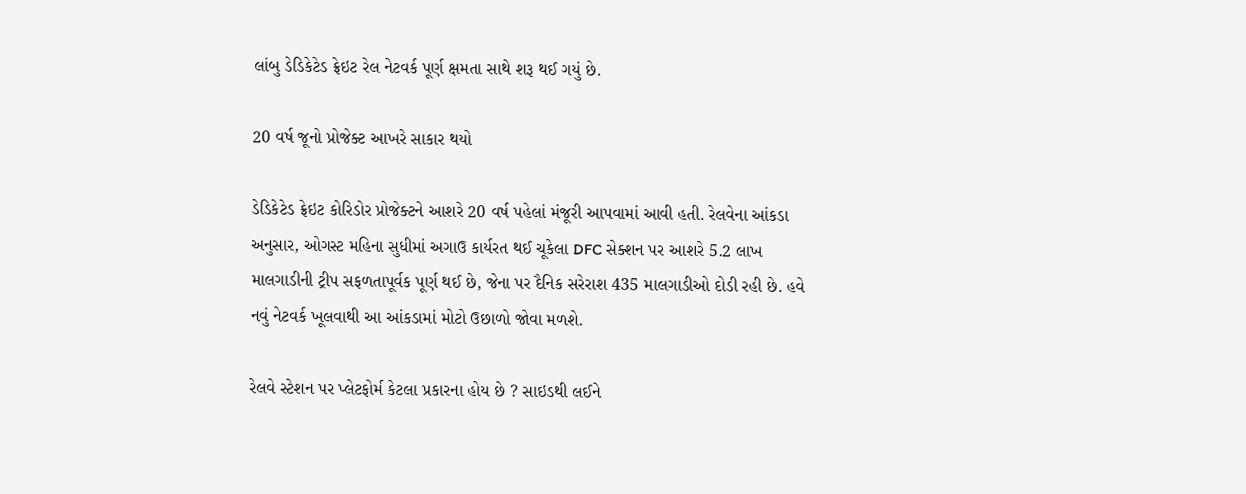લાંબુ ડેડિકેટેડ ફ્રેઇટ રેલ નેટવર્ક પૂર્ણ ક્ષમતા સાથે શરૂ થઈ ગયું છે.

20 વર્ષ જૂનો પ્રોજેક્ટ આખરે સાકાર થયો

ડેડિકેટેડ ફ્રેઇટ કોરિડોર પ્રોજેક્ટને આશરે 20 વર્ષ પહેલાં મંજૂરી આપવામાં આવી હતી. રેલવેના આંકડા અનુસાર, ઓગસ્ટ મહિના સુધીમાં અગાઉ કાર્યરત થઈ ચૂકેલા DFC સેક્શન પર આશરે 5.2 લાખ માલગાડીની ટ્રીપ સફળતાપૂર્વક પૂર્ણ થઈ છે, જેના પર દૈનિક સરેરાશ 435 માલગાડીઓ દોડી રહી છે. હવે નવું નેટવર્ક ખૂલવાથી આ આંકડામાં મોટો ઉછાળો જોવા મળશે.

રેલવે સ્ટેશન પર પ્લેટફોર્મ કેટલા પ્રકારના હોય છે ? સાઇડથી લઈને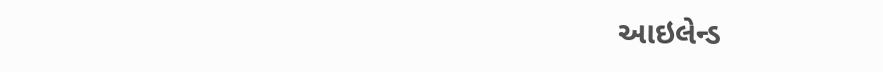આઇલેન્ડ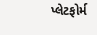પ્લેટફોર્મ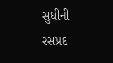સુધીની રસપ્રદ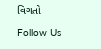વિગતો

Follow Us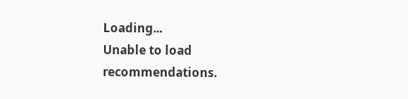Loading...
Unable to load recommendations.